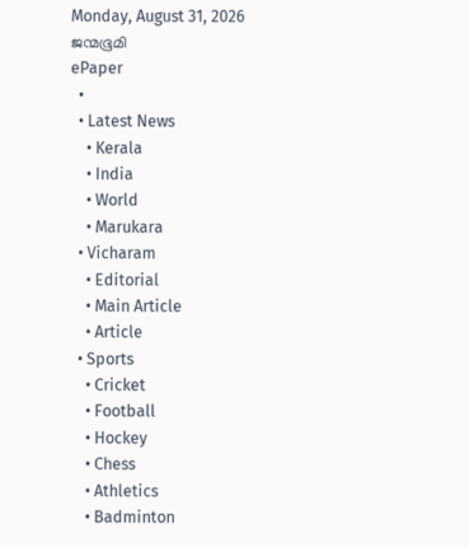Monday, August 31, 2026
ജന്മഭൂമി
ePaper
  •
  • Latest News
    • Kerala
    • India
    • World
    • Marukara
  • Vicharam
    • Editorial
    • Main Article
    • Article
  • Sports
    • Cricket
    • Football
    • Hockey
    • Chess
    • Athletics
    • Badminton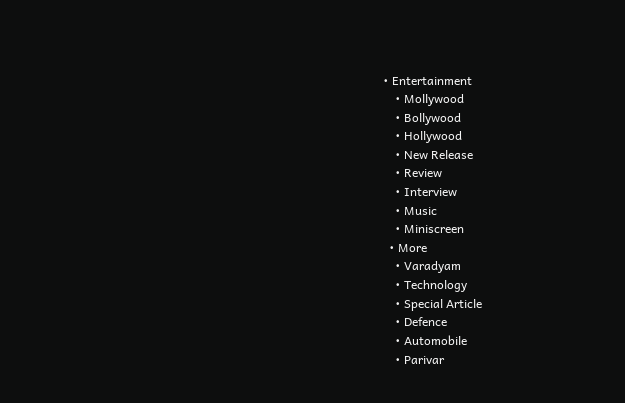• Entertainment
    • Mollywood
    • Bollywood
    • Hollywood
    • New Release
    • Review
    • Interview
    • Music
    • Miniscreen
  • More
    • Varadyam
    • Technology
    • Special Article
    • Defence
    • Automobile
    • Parivar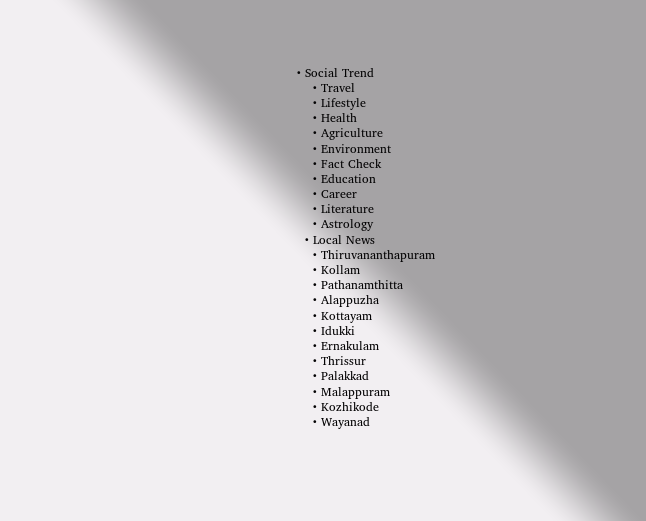• Social Trend
    • Travel
    • Lifestyle
    • Health
    • Agriculture
    • Environment
    • Fact Check
    • Education
    • Career
    • Literature
    • Astrology
  • Local News
    • Thiruvananthapuram
    • Kollam
    • Pathanamthitta
    • Alappuzha
    • Kottayam
    • Idukki
    • Ernakulam
    • Thrissur
    • Palakkad
    • Malappuram
    • Kozhikode
    • Wayanad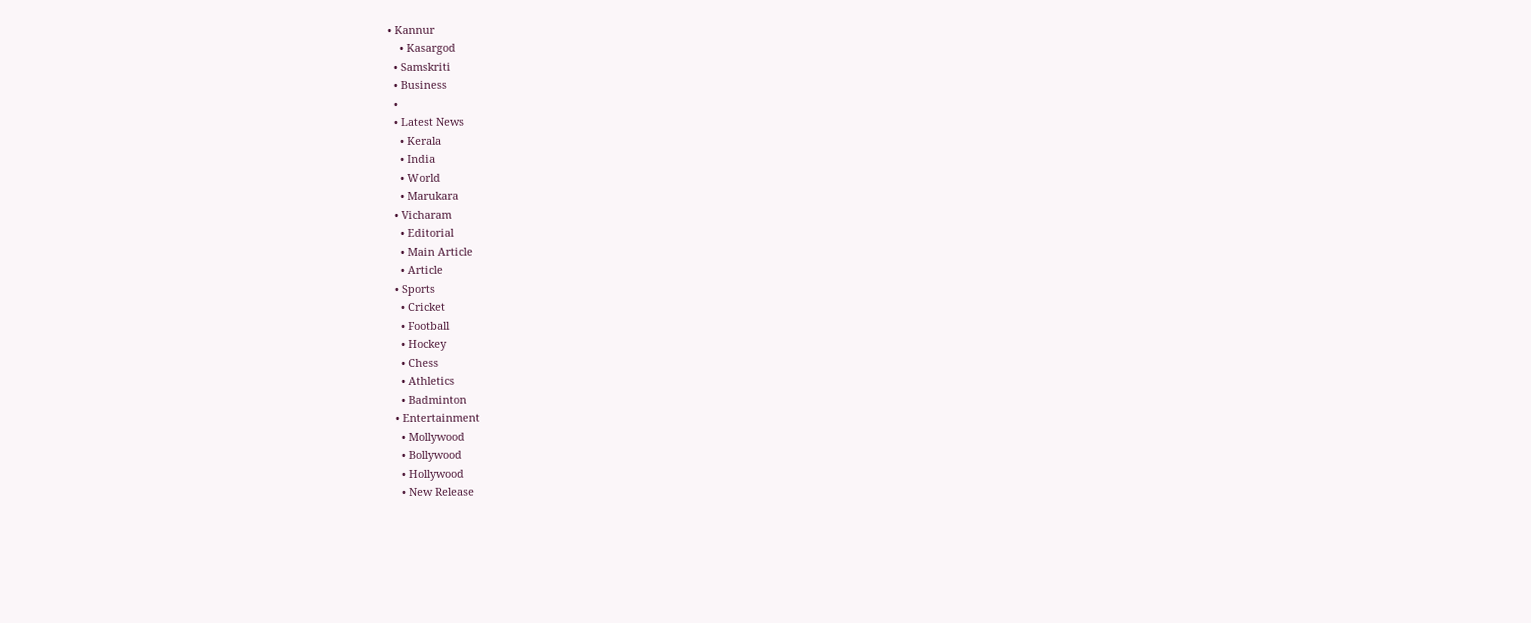• Kannur
    • Kasargod
  • Samskriti
  • Business
  •
  • Latest News
    • Kerala
    • India
    • World
    • Marukara
  • Vicharam
    • Editorial
    • Main Article
    • Article
  • Sports
    • Cricket
    • Football
    • Hockey
    • Chess
    • Athletics
    • Badminton
  • Entertainment
    • Mollywood
    • Bollywood
    • Hollywood
    • New Release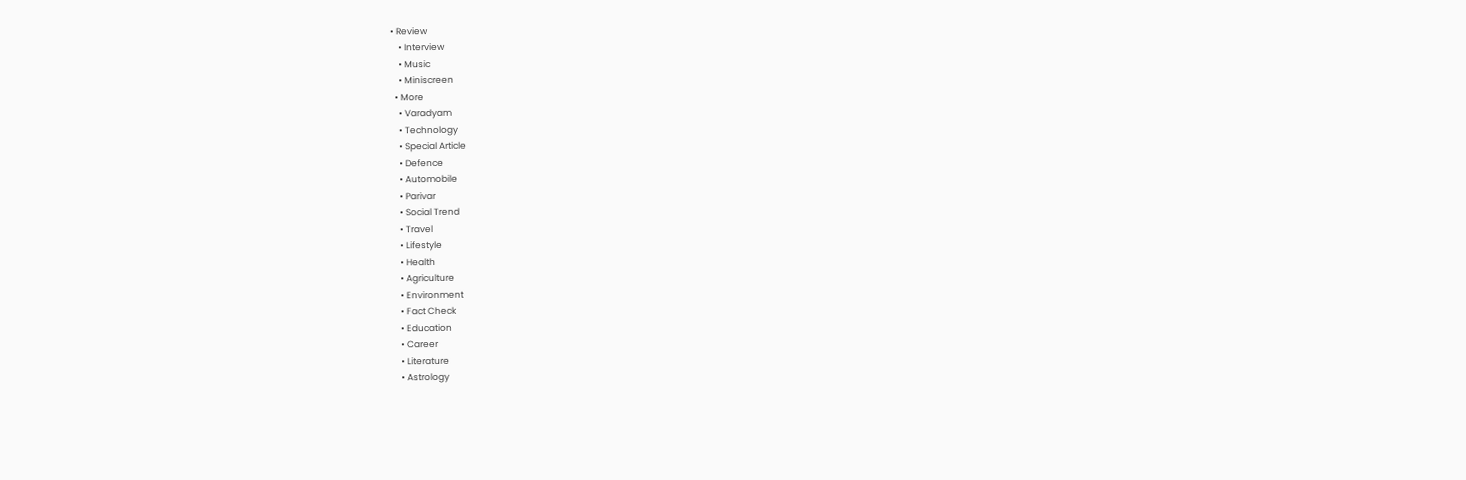• Review
    • Interview
    • Music
    • Miniscreen
  • More
    • Varadyam
    • Technology
    • Special Article
    • Defence
    • Automobile
    • Parivar
    • Social Trend
    • Travel
    • Lifestyle
    • Health
    • Agriculture
    • Environment
    • Fact Check
    • Education
    • Career
    • Literature
    • Astrology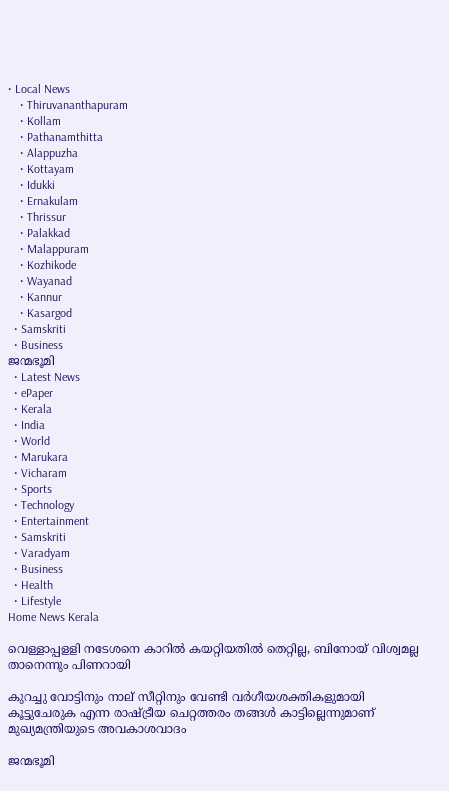• Local News
    • Thiruvananthapuram
    • Kollam
    • Pathanamthitta
    • Alappuzha
    • Kottayam
    • Idukki
    • Ernakulam
    • Thrissur
    • Palakkad
    • Malappuram
    • Kozhikode
    • Wayanad
    • Kannur
    • Kasargod
  • Samskriti
  • Business
ജന്മഭൂമി
  • Latest News
  • ePaper
  • Kerala
  • India
  • World
  • Marukara
  • Vicharam
  • Sports
  • Technology
  • Entertainment
  • Samskriti
  • Varadyam
  • Business
  • Health
  • Lifestyle
Home News Kerala

വെള്ളാപ്പളളി നടേശനെ കാറില്‍ കയറ്റിയതില്‍ തെറ്റില്ല, ബിനോയ് വിശ്വമല്ല താനെന്നും പിണറായി

കുറച്ചു വോട്ടിനും നാല് സീറ്റിനും വേണ്ടി വര്‍ഗീയശക്തികളുമായി കൂട്ടുചേരുക എന്ന രാഷ്‌ട്രീയ ചെറ്റത്തരം തങ്ങള്‍ കാട്ടില്ലെന്നുമാണ് മുഖ്യമന്ത്രിയുടെ അവകാശവാദം

ജന്മഭൂമി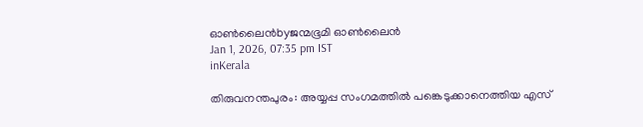ഓണ്‍ലൈന്‍byജന്മഭൂമി ഓണ്‍ലൈന്‍
Jan 1, 2026, 07:35 pm IST
inKerala

തിരുവനന്തപുരം: അയ്യപ്പ സംഗമത്തില്‍ പങ്കെടുക്കാനെത്തിയ എസ്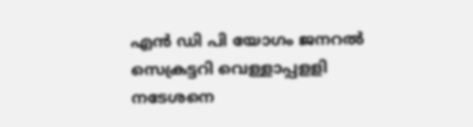എന്‍ ഡി പി യോഗം ജനറല്‍ സെക്രട്ടറി വെള്ളാപ്പളളി നടേശനെ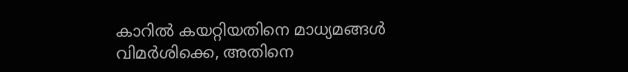കാറില്‍ കയറ്റിയതിനെ മാധ്യമങ്ങള്‍ വിമര്‍ശിക്കെ, അതിനെ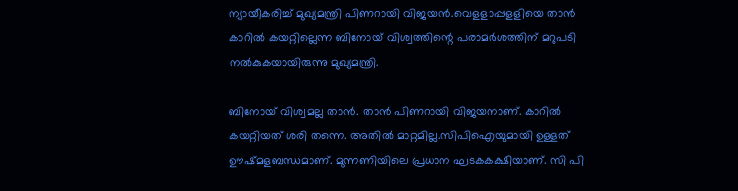ന്യായീകരിച്ച് മുഖ്യമന്ത്രി പിണറായി വിജയന്‍.വെളളാപ്പളളിയെ താന്‍ കാറില്‍ കയറ്റില്ലെന്ന ബിനോയ് വിശ്വത്തിന്റെ പരാമര്‍ശത്തിന് മറുപടി നല്‍കുകയായിരുന്നു മുഖ്യമന്ത്രി.

ബിനോയ് വിശ്വമല്ല താന്‍. താന്‍ പിണറായി വിജയനാണ്. കാറില്‍ കയറ്റിയത് ശരി തന്നെ. അതില്‍ മാറ്റമില്ല.സിപിഐയുമായി ഉള്ളത് ഊഷ്മളബന്ധമാണ്. മുന്നണിയിലെ പ്രധാന ഘടകകക്ഷിയാണ്. സി പി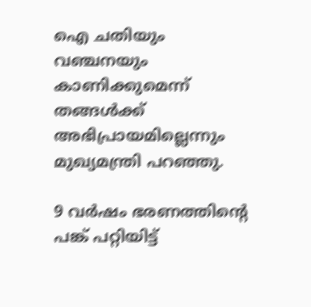ഐ ചതിയും വഞ്ചനയും കാണിക്കുമെന്ന് തങ്ങള്‍ക്ക് അഭിപ്രായമില്ലെന്നും മുഖ്യമന്ത്രി പറഞ്ഞു.

9 വര്‍ഷം ഭരണത്തിന്റെ പങ്ക് പറ്റിയിട്ട്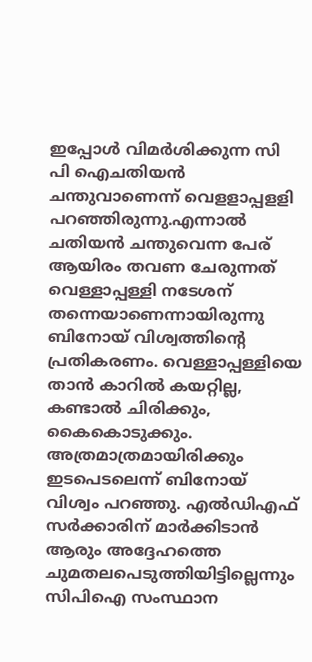ഇപ്പോള്‍ വിമര്‍ശിക്കുന്ന സി പി ഐചതിയന്‍ ചന്തുവാണെന്ന് വെളളാപ്പളളി പറഞ്ഞിരുന്നു.എന്നാല്‍ ചതിയന്‍ ചന്തുവെന്ന പേര് ആയിരം തവണ ചേരുന്നത് വെള്ളാപ്പള്ളി നടേശന് തന്നെയാണെന്നായിരുന്നു ബിനോയ് വിശ്വത്തിന്റെ പ്രതികരണം. വെള്ളാപ്പള്ളിയെ താന്‍ കാറില്‍ കയറ്റില്ല, കണ്ടാല്‍ ചിരിക്കും, കൈകൊടുക്കും. അത്രമാത്രമായിരിക്കും ഇടപെടലെന്ന് ബിനോയ് വിശ്വം പറഞ്ഞു. എല്‍ഡിഎഫ് സര്‍ക്കാരിന് മാര്‍ക്കിടാന്‍ ആരും അദ്ദേഹത്തെ ചുമതലപെടുത്തിയിട്ടില്ലെന്നും സിപിഐ സംസ്ഥാന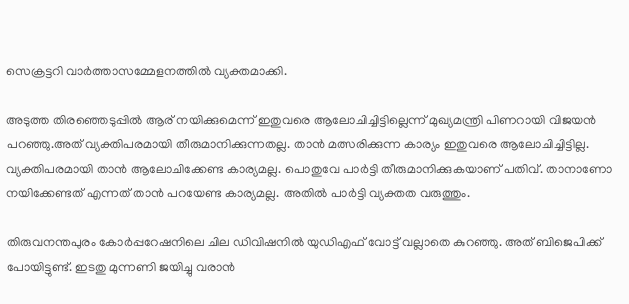സെക്രട്ടറി വാര്‍ത്താസമ്മേളനത്തില്‍ വ്യക്തമാക്കി.

അടുത്ത തിരഞ്ഞെടുപ്പില്‍ ആര് നയിക്കുമെന്ന് ഇതുവരെ ആലോചിച്ചിട്ടില്ലെന്ന് മുഖ്യമന്ത്രി പിണറായി വിജയന്‍ പറഞ്ഞു.അത് വ്യക്തിപരമായി തീരുമാനിക്കുന്നതല്ല. താന്‍ മത്സരിക്കുന്ന കാര്യം ഇതുവരെ ആലോചിച്ചിട്ടില്ല. വ്യക്തിപരമായി താന്‍ ആലോചിക്കേണ്ട കാര്യമല്ല. പൊതുവേ പാര്‍ട്ടി തീരുമാനിക്കുകയാണ് പതിവ്. താനാണോ നയിക്കേണ്ടത് എന്നത് താന്‍ പറയേണ്ട കാര്യമല്ല. അതില്‍ പാര്‍ട്ടി വ്യക്തത വരുത്തും.

തിരുവനന്തപുരം കോര്‍പ്പറേഷനിലെ ചില ഡിവിഷനില്‍ യുഡിഎഫ് വോട്ട് വല്ലാതെ കുറഞ്ഞു. അത് ബിജെപിക്ക് പോയിട്ടുണ്ട്. ഇടതു മുന്നണി ജയിച്ചു വരാന്‍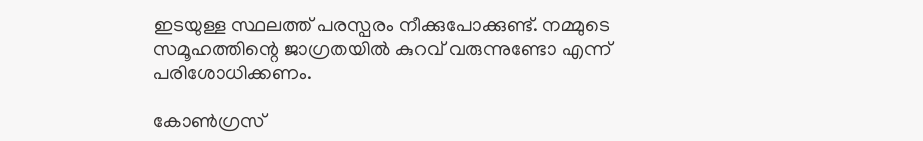ഇടയുള്ള സ്ഥലത്ത് പരസ്പരം നീക്കുപോക്കുണ്ട്. നമ്മുടെ സമൂഹത്തിന്റെ ജാഗ്രതയില്‍ കുറവ് വരുന്നുണ്ടോ എന്ന് പരിശോധിക്കണം.

കോണ്‍ഗ്രസ്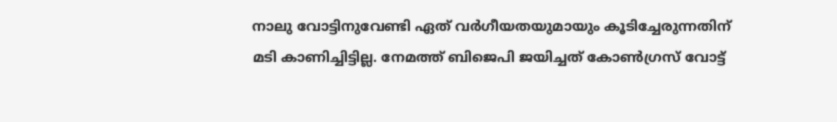നാലു വോട്ടിനുവേണ്ടി ഏത് വര്‍ഗീയതയുമായും കൂടിച്ചേരുന്നതിന് മടി കാണിച്ചിട്ടില്ല. നേമത്ത് ബിജെപി ജയിച്ചത് കോണ്‍ഗ്രസ് വോട്ട്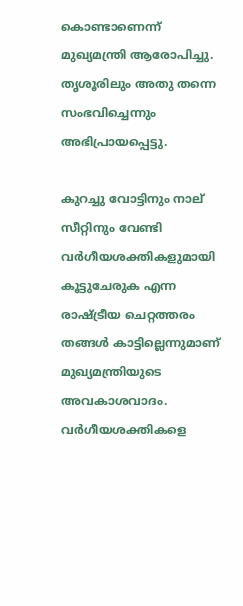കൊണ്ടാണെന്ന് മുഖ്യമന്ത്രി ആരോപിച്ചു. തൃശൂരിലും അതു തന്നെ സംഭവിച്ചെന്നും അഭിപ്രായപ്പെട്ടു.

കുറച്ചു വോട്ടിനും നാല് സീറ്റിനും വേണ്ടി വര്‍ഗീയശക്തികളുമായി കൂട്ടുചേരുക എന്ന രാഷ്‌ട്രീയ ചെറ്റത്തരം തങ്ങള്‍ കാട്ടില്ലെന്നുമാണ് മുഖ്യമന്ത്രിയുടെ അവകാശവാദം. വര്‍ഗീയശക്തികളെ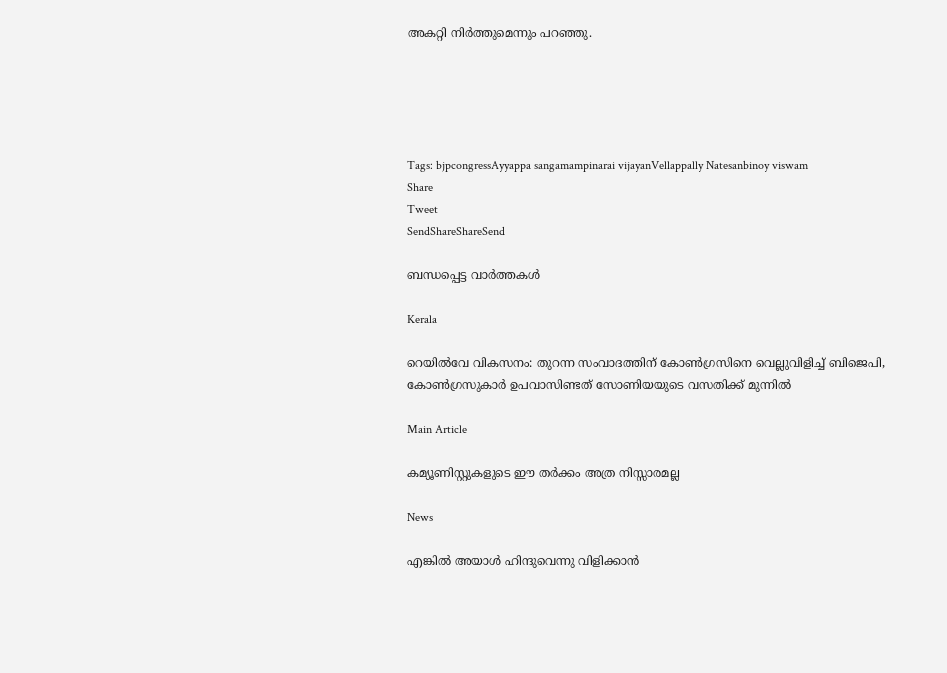അകറ്റി നിര്‍ത്തുമെന്നും പറഞ്ഞു.





Tags: bjpcongressAyyappa sangamampinarai vijayanVellappally Natesanbinoy viswam
Share
Tweet
SendShareShareSend

ബന്ധപ്പെട്ട വാര്‍ത്തകള്‍

Kerala

റെയില്‍വേ വികസനം: തുറന്ന സംവാദത്തിന് കോണ്‍ഗ്രസിനെ വെല്ലുവിളിച്ച് ബിജെപി, കോണ്‍ഗ്രസുകാര്‍ ഉപവാസിണ്ടത് സോണിയയുടെ വസതിക്ക് മുന്നില്‍

Main Article

കമ്യൂണിസ്റ്റുകളുടെ ഈ തര്‍ക്കം അത്ര നിസ്സാരമല്ല

News

എങ്കിൽ അയാൾ ഹിന്ദുവെന്നു വിളിക്കാൻ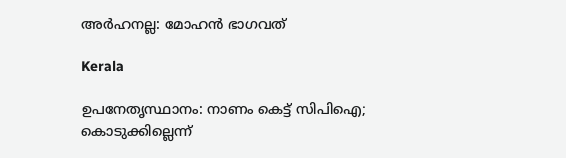അർഹനല്ല: മോഹൻ ഭാഗവത്

Kerala

ഉപനേതൃസ്ഥാനം: നാണം കെട്ട് സിപിഐ; കൊടുക്കില്ലെന്ന്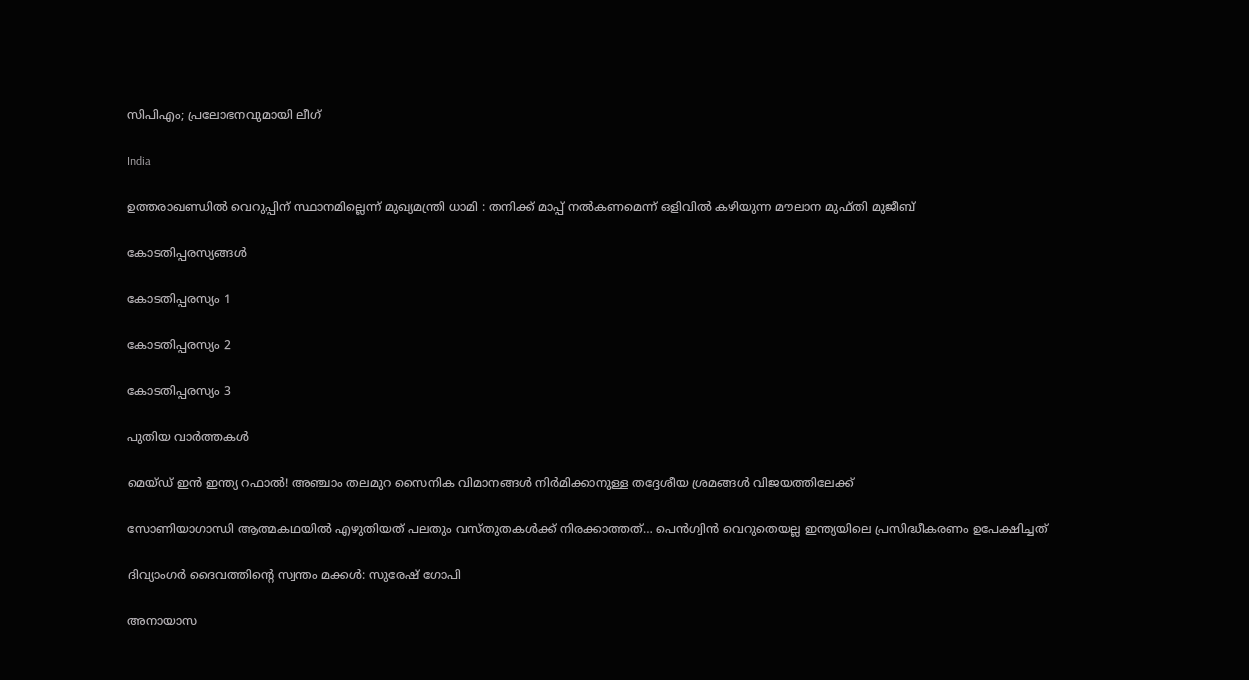സിപിഎം; പ്രലോഭനവുമായി ലീഗ്

India

ഉത്തരാഖണ്ഡിൽ വെറുപ്പിന് സ്ഥാനമില്ലെന്ന് മുഖ്യമന്ത്രി ധാമി : തനിക്ക് മാപ്പ് നൽകണമെന്ന് ഒളിവിൽ കഴിയുന്ന മൗലാന മുഫ്തി മുജീബ്

കോടതിപ്പരസ്യങ്ങള്‍

കോടതിപ്പരസ്യം 1

കോടതിപ്പരസ്യം 2

കോടതിപ്പരസ്യം 3

പുതിയ വാര്‍ത്തകള്‍

മെയ്ഡ് ഇന്‍ ഇന്ത്യ റഫാല്‍! അഞ്ചാം തലമുറ സൈനിക വിമാനങ്ങള്‍ നിര്‍മിക്കാനുള്ള തദ്ദേശീയ ശ്രമങ്ങള്‍ വിജയത്തിലേക്ക്

സോണിയാഗാന്ധി ആത്മകഥയില്‍ എഴുതിയത് പലതും വസ്തുതകള്‍ക്ക് നിരക്കാത്തത്… പെന്‍ഗ്വിന്‍ വെറുതെയല്ല ഇന്ത്യയിലെ പ്രസിദ്ധീകരണം ഉപേക്ഷിച്ചത്

ദിവ്യാംഗര്‍ ദൈവത്തിന്റെ സ്വന്തം മക്കള്‍: സുരേഷ് ഗോപി

അനായാസ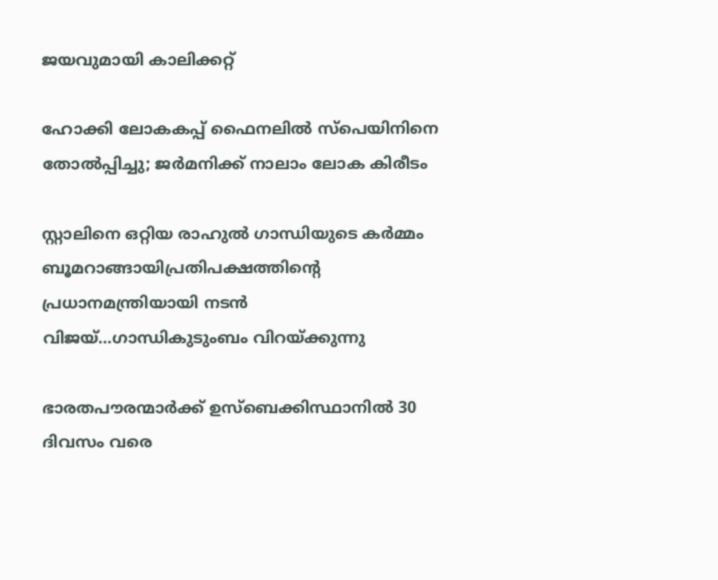ജയവുമായി കാലിക്കറ്റ്

ഹോക്കി ലോകകപ്പ് ഫൈനലില്‍ സ്‌പെയിനിനെ തോല്‍പ്പിച്ചു; ജര്‍മനിക്ക് നാലാം ലോക കിരീടം

സ്റ്റാലിനെ ഒറ്റിയ രാഹുല്‍ ഗാന്ധിയുടെ കര്‍മ്മം ബൂമറാങ്ങായിപ്രതിപക്ഷത്തിന്റെ പ്രധാനമന്ത്രിയായി നടന്‍ വിജയ്…ഗാന്ധികുടുംബം വിറയ്‌ക്കുന്നു

ഭാരതപൗരന്മാര്‍ക്ക് ഉസ്ബെക്കിസ്ഥാനില്‍ 30 ദിവസം വരെ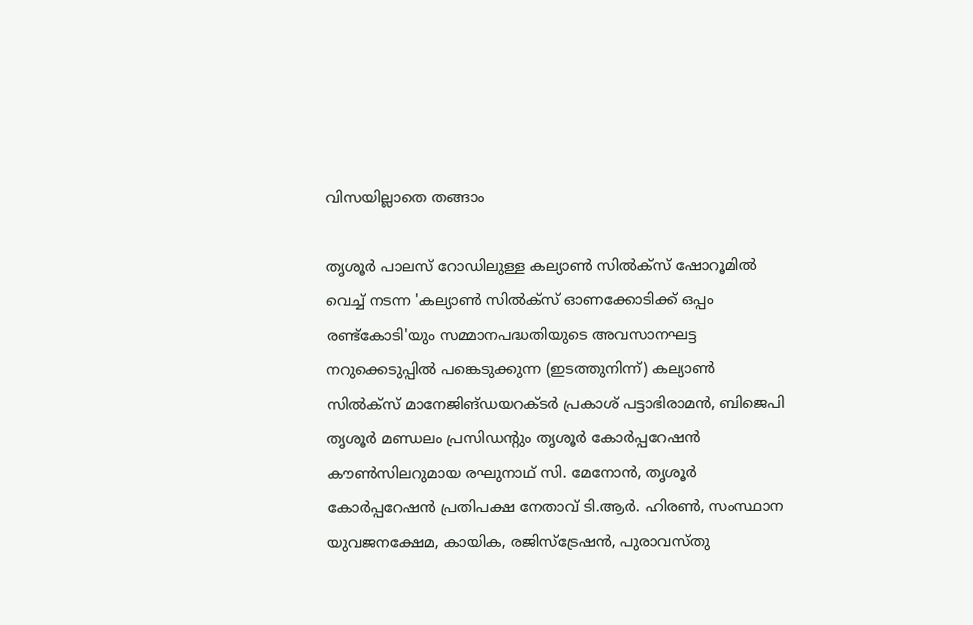വിസയില്ലാതെ തങ്ങാം

തൃശൂര്‍ പാലസ് റോഡിലുള്ള കല്യാണ്‍ സില്‍ക്‌സ് ഷോറൂമില്‍ വെച്ച് നടന്ന 'കല്യാണ്‍ സില്‍ക്‌സ് ഓണക്കോടിക്ക് ഒപ്പം രണ്ട്‌കോടി'യും സമ്മാനപദ്ധതിയുടെ അവസാനഘട്ട നറുക്കെടുപ്പില്‍ പങ്കെടുക്കുന്ന (ഇടത്തുനിന്ന്) കല്യാണ്‍ സില്‍ക്‌സ് മാനേജിങ്ഡയറക്ടര്‍ പ്രകാശ് പട്ടാഭിരാമന്‍, ബിജെപി തൃശൂര്‍ മണ്ഡലം പ്രസിഡന്റും തൃശൂര്‍ കോര്‍പ്പറേഷന്‍ കൗണ്‍സിലറുമായ രഘുനാഥ് സി. മേനോന്‍, തൃശൂര്‍ കോര്‍പ്പറേഷന്‍ പ്രതിപക്ഷ നേതാവ് ടി.ആര്‍. ഹിരണ്‍, സംസ്ഥാന യുവജനക്ഷേമ, കായിക, രജിസ്‌ട്രേഷന്‍, പുരാവസ്തു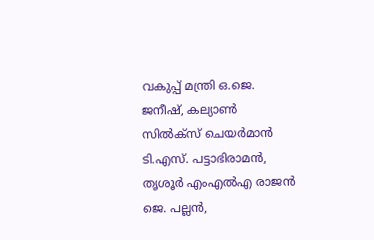വകുപ്പ് മന്ത്രി ഒ.ജെ. ജനീഷ്, കല്യാണ്‍ സില്‍ക്‌സ് ചെയര്‍മാന്‍ ടി.എസ്. പട്ടാഭിരാമന്‍, തൃശൂര്‍ എംഎല്‍എ രാജന്‍ ജെ. പല്ലന്‍,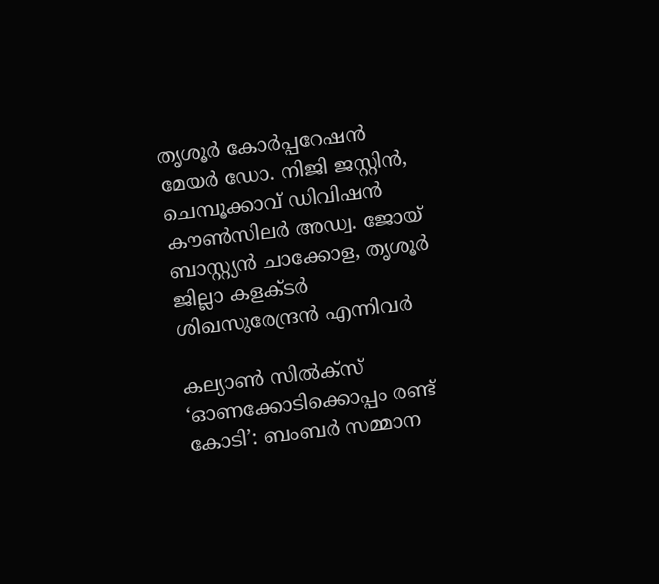തൃശൂര്‍ കോര്‍പ്പറേഷന്‍ മേയര്‍ ഡോ. നിജി ജസ്റ്റിന്‍, ചെമ്പൂക്കാവ് ഡിവിഷന്‍ കൗണ്‍സിലര്‍ അഡ്വ. ജോയ് ബാസ്റ്റ്യന്‍ ചാക്കോള, തൃശൂര്‍ ജില്ലാ കളക്ടര്‍ ശിഖസുരേന്ദ്രന്‍ എന്നിവര്‍

കല്യാണ്‍ സില്‍ക്‌സ് ‘ഓണക്കോടിക്കൊപ്പം രണ്ട് കോടി’: ബംബര്‍ സമ്മാന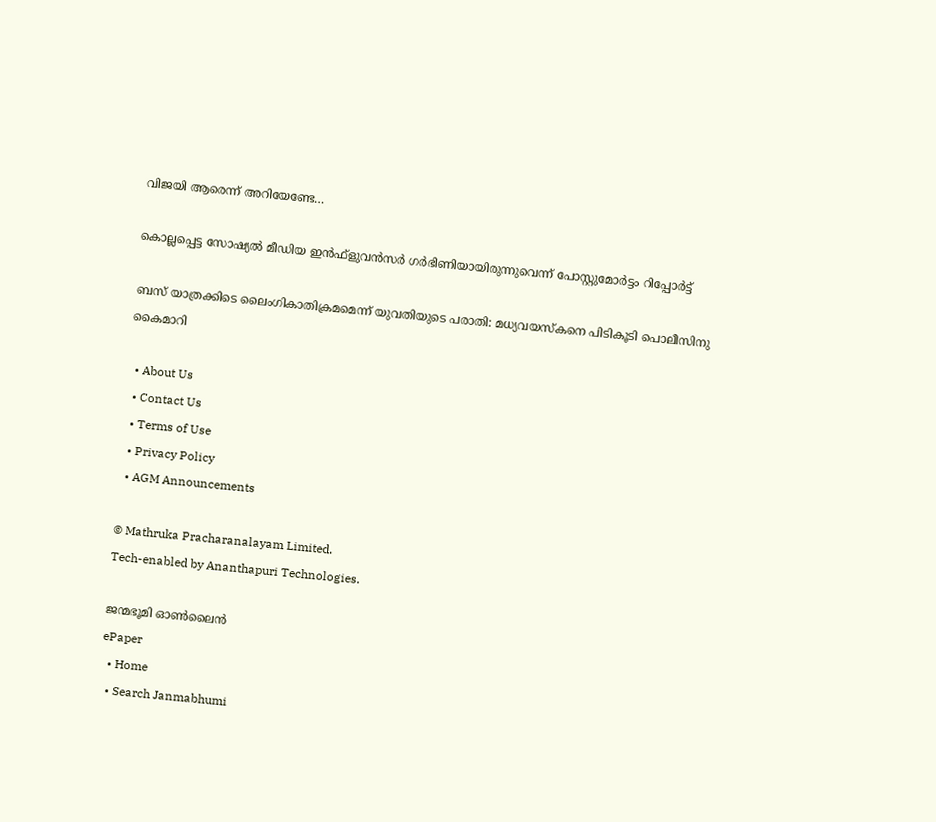വിജയി ആരെന്ന് അറിയേണ്ടേ…

കൊല്ലപ്പെട്ട സോഷ്യല്‍ മീഡിയ ഇന്‍ഫ്‌ളുവന്‍സര്‍ ഗര്‍ഭിണിയായിരുന്നുവെന്ന് പോസ്റ്റുമോര്‍ട്ടം റിപ്പോര്‍ട്ട്

ബസ് യാത്രക്കിടെ ലൈംഗികാതിക്രമമെന്ന് യുവതിയുടെ പരാതി: മധ്യവയസ്‌കനെ പിടികൂടി പൊലീസിനു കൈമാറി

  • About Us
  • Contact Us
  • Terms of Use
  • Privacy Policy
  • AGM Announcements

© Mathruka Pracharanalayam Limited.
Tech-enabled by Ananthapuri Technologies.

ജന്മഭൂമി ഓണ്‍ലൈന്‍
ePaper
  • Home
  • Search Janmabhumi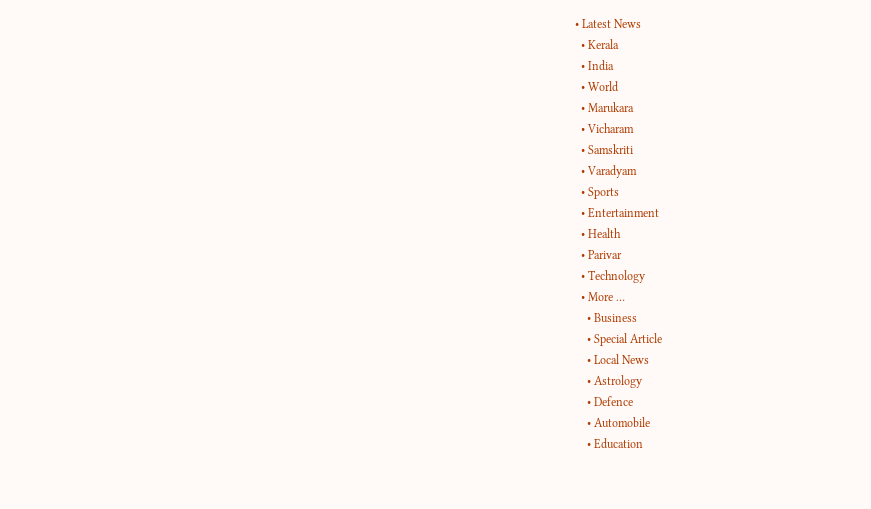• Latest News
  • Kerala
  • India
  • World
  • Marukara
  • Vicharam
  • Samskriti
  • Varadyam
  • Sports
  • Entertainment
  • Health
  • Parivar
  • Technology
  • More …
    • Business
    • Special Article
    • Local News
    • Astrology
    • Defence
    • Automobile
    • Education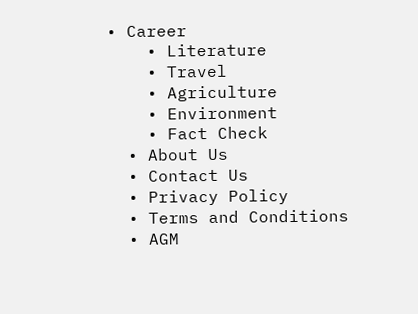• Career
    • Literature
    • Travel
    • Agriculture
    • Environment
    • Fact Check
  • About Us
  • Contact Us
  • Privacy Policy
  • Terms and Conditions
  • AGM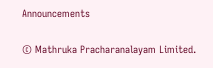Announcements

© Mathruka Pracharanalayam Limited.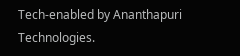Tech-enabled by Ananthapuri Technologies.